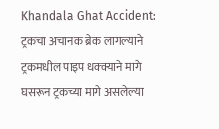Khandala Ghat Accident: ट्रकचा अचानक ब्रेक लागल्याने ट्रकमधील पाइप धक्क्याने मागे घसरून ट्रकच्या मागे असलेल्या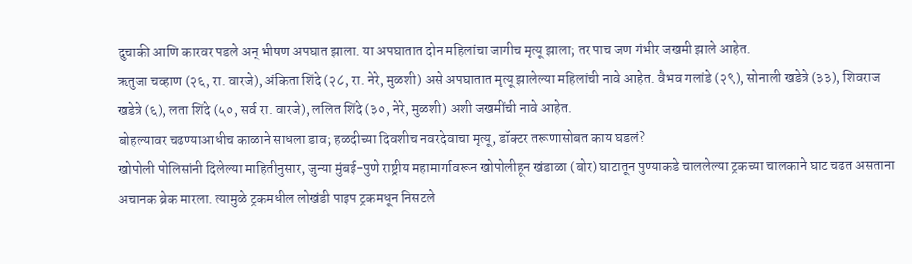दुचाकी आणि कारवर पडले अन् भीषण अपघात झाला. या अपघातात दोन महिलांचा जागीच मृत्यू झाला; तर पाच जण गंभीर जखमी झाले आहेत.
ऋतुजा चव्हाण (२६, रा. वारजे), अंकिता शिंदे (२८, रा. नेरे, मुळशी) असे अपघातात मृत्यू झालेल्या महिलांची नावे आहेत. वैभव गलांडे (२९), सोनाली खडेत्रे (३३), शिवराज खडेत्रे (६), लता शिंदे (५०, सर्व रा. वारजे), ललित शिंदे (३०, नेरे, मुळशी) अशी जखमींची नावे आहेत.
बोहल्यावर चढण्याआधीच काळाने साधला डाव; हळदीच्या दिवशीच नवरदेवाचा मृत्यू, डॉक्टर तरूणासोबत काय घडलं?
खोपोली पोलिसांनी दिलेल्या माहितीनुसार, जुन्या मुंबई-पुणे राष्ट्रीय महामार्गावरून खोपोलीहून खंडाळा (बोर) घाटातून पुण्याकडे चाललेल्या ट्रकच्या चालकाने घाट चढत असताना अचानक ब्रेक मारला. त्यामुळे ट्रकमधील लोखंडी पाइप ट्रकमधून निसटले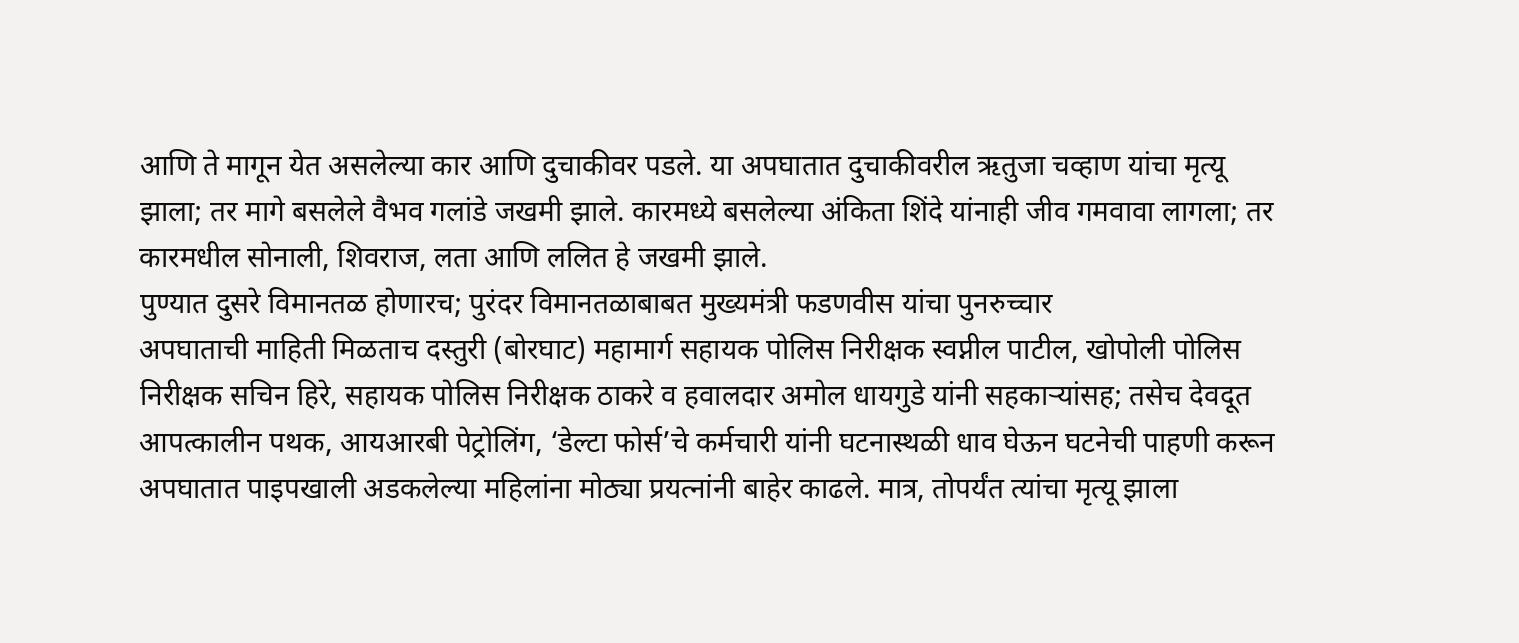आणि ते मागून येत असलेल्या कार आणि दुचाकीवर पडले. या अपघातात दुचाकीवरील ऋतुजा चव्हाण यांचा मृत्यू झाला; तर मागे बसलेले वैभव गलांडे जखमी झाले. कारमध्ये बसलेल्या अंकिता शिंदे यांनाही जीव गमवावा लागला; तर कारमधील सोनाली, शिवराज, लता आणि ललित हे जखमी झाले.
पुण्यात दुसरे विमानतळ होणारच; पुरंदर विमानतळाबाबत मुख्यमंत्री फडणवीस यांचा पुनरुच्चार
अपघाताची माहिती मिळताच दस्तुरी (बोरघाट) महामार्ग सहायक पोलिस निरीक्षक स्वप्नील पाटील, खोपोली पोलिस निरीक्षक सचिन हिरे, सहायक पोलिस निरीक्षक ठाकरे व हवालदार अमोल धायगुडे यांनी सहकाऱ्यांसह; तसेच देवदूत आपत्कालीन पथक, आयआरबी पेट्रोलिंग, ‘डेल्टा फोर्स’चे कर्मचारी यांनी घटनास्थळी धाव घेऊन घटनेची पाहणी करून अपघातात पाइपखाली अडकलेल्या महिलांना मोठ्या प्रयत्नांनी बाहेर काढले. मात्र, तोपर्यंत त्यांचा मृत्यू झाला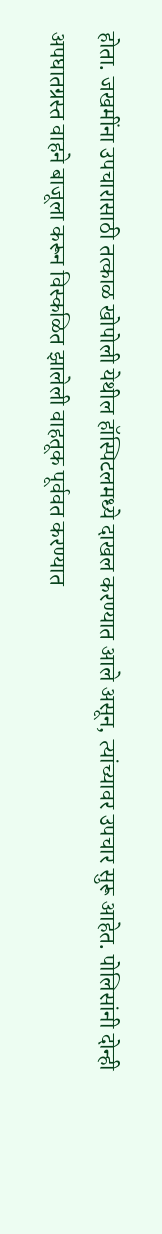होता. जखमींना उपचारासाठी तत्काळ खोपोली येथील हॉस्पिटलमध्ये दाखल करण्यात आले असून, त्यांच्यावर उपचार सुरू आहेत. पोलिसांनी दोन्ही अपघातग्रस्त वाहने बाजूला करून विस्कळित झालेली वाहतूक पूर्ववत करण्यात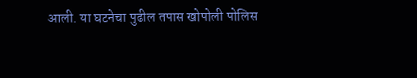आली. या घटनेचा पुढील तपास खोपोली पोलिस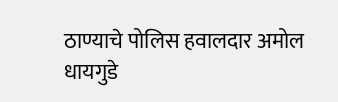ठाण्याचे पोलिस हवालदार अमोल धायगुडे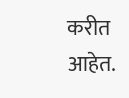करीत आहेत.